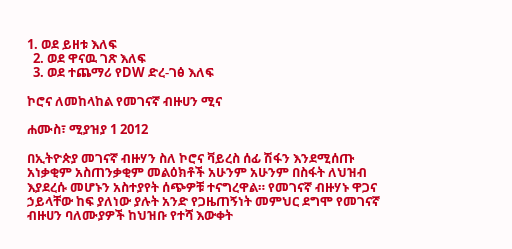1. ወደ ይዘቱ እለፍ
  2. ወደ ዋናዉ ገጽ እለፍ
  3. ወደ ተጨማሪ የDW ድረ-ገፅ እለፍ

ኮሮና ለመከላከል የመገናኛ ብዙሀን ሚና

ሐሙስ፣ ሚያዝያ 1 2012

በኢትዮጵያ መገናኛ ብዙሃን ስለ ኮሮና ቫይረስ ሰፊ ሽፋን እንደሚሰጡ አነቃቂም አስጠንቃቂም መልዕክቶች አሁንም አሁንም በስፋት ለህዝብ እያደረሱ መሆኑን አስተያየት ሰጭዎቹ ተናግረዋል። የመገናኛ ብዙሃኑ ዋጋና ኃይላቸው ከፍ ያለነው ያሉት አንድ የጋዜጠኝነት መምህር ደግሞ የመገናኛ ብዙሀን ባለሙያዎች ከህዝቡ የተሻ እውቀት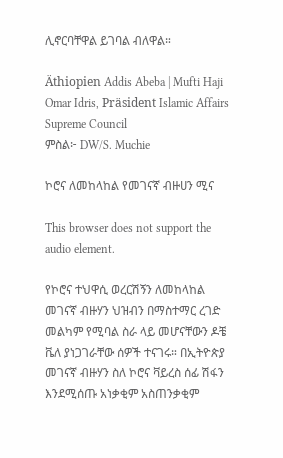ሊኖርባቸዋል ይገባል ብለዋል።

Äthiopien Addis Abeba | Mufti Haji Omar Idris, Präsident Islamic Affairs Supreme Council
ምስል፦ DW/S. Muchie

ኮሮና ለመከላከል የመገናኛ ብዙሀን ሚና

This browser does not support the audio element.

የኮሮና ተህዋሲ ወረርሽኝን ለመከላከል መገናኛ ብዙሃን ህዝብን በማስተማር ረገድ መልካም የሚባል ስራ ላይ መሆናቸውን ዶቼ ቬለ ያነጋገራቸው ሰዎች ተናገሩ። በኢትዮጵያ መገናኛ ብዙሃን ስለ ኮሮና ቫይረስ ሰፊ ሽፋን እንደሚሰጡ አነቃቂም አስጠንቃቂም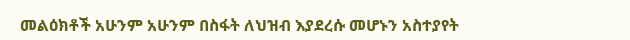መልዕክቶች አሁንም አሁንም በስፋት ለህዝብ እያደረሱ መሆኑን አስተያየት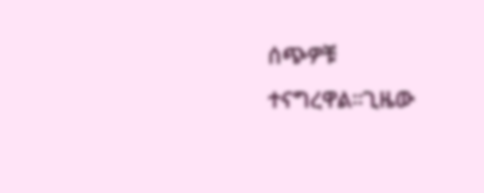ሰጭዎቹ ተናግረዋል።ጊዜው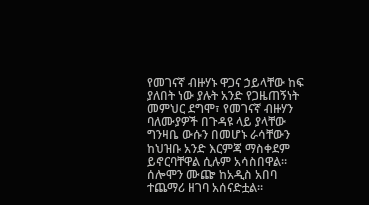የመገናኛ ብዙሃኑ ዋጋና ኃይላቸው ከፍ ያለበት ነው ያሉት አንድ የጋዜጠኝነት መምህር ደግሞ፣ የመገናኛ ብዙሃን ባለሙያዎች በጉዳዩ ላይ ያላቸው ግንዛቤ ውሱን በመሆኑ ራሳቸውን ከህዝቡ አንድ እርምጃ ማስቀደም ይኖርባቸዋል ሲሉም አሳስበዋል። ሰሎሞን ሙጬ ከአዲስ አበባ ተጨማሪ ዘገባ አሰናድቷል።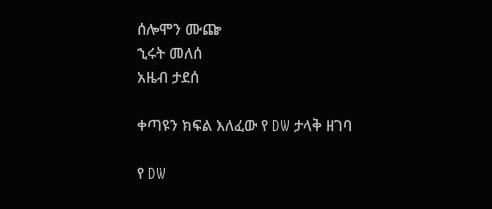ሰሎሞን ሙጬ
ኂሩት መለሰ
አዜብ ታደሰ

ቀጣዩን ክፍል እለፈው የ DW ታላቅ ዘገባ

የ DW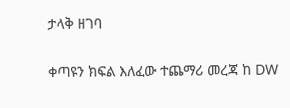ታላቅ ዘገባ

ቀጣዩን ክፍል እለፈው ተጨማሪ መረጃ ከ DW